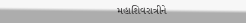મહાશિવરાત્રીને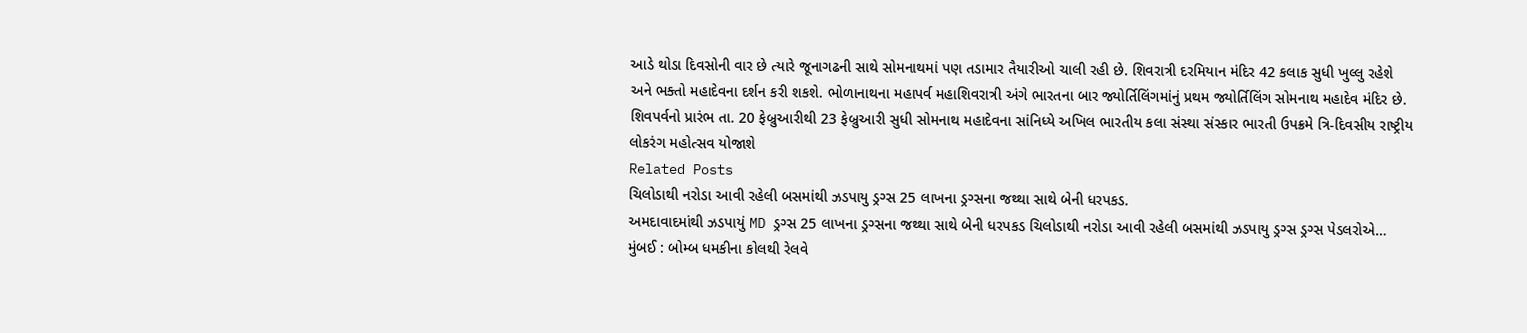આડે થોડા દિવસોની વાર છે ત્યારે જૂનાગઢની સાથે સોમનાથમાં પણ તડામાર તૈયારીઓ ચાલી રહી છે. શિવરાત્રી દરમિયાન મંદિર 42 કલાક સુધી ખુલ્લુ રહેશે અને ભક્તો મહાદેવના દર્શન કરી શકશે. ભોળાનાથના મહાપર્વ મહાશિવરાત્રી અંગે ભારતના બાર જ્યોર્તિલિંગમાંનું પ્રથમ જ્યોર્તિલિંગ સોમનાથ મહાદેવ મંદિર છે. શિવપર્વનો પ્રારંભ તા. 20 ફેબ્રુઆરીથી 23 ફેબ્રુઆરી સુધી સોમનાથ મહાદેવના સાંનિધ્યે અખિલ ભારતીય કલા સંસ્થા સંસ્કાર ભારતી ઉપક્રમે ત્રિ-દિવસીય રાષ્ટ્રીય લોકરંગ મહોત્સવ યોજાશે
Related Posts
ચિલોડાથી નરોડા આવી રહેલી બસમાંથી ઝડપાયુ ડ્રગ્સ 25 લાખના ડ્રગ્સના જથ્થા સાથે બેની ધરપકડ.
અમદાવાદમાંથી ઝડપાયું MD ડ્રગ્સ 25 લાખના ડ્રગ્સના જથ્થા સાથે બેની ધરપકડ ચિલોડાથી નરોડા આવી રહેલી બસમાંથી ઝડપાયુ ડ્રગ્સ ડ્રગ્સ પેડલરોએ…
મુંબઈ : બોમ્બ ધમકીના કોલથી રેલવે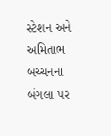સ્ટેશન અને અમિતાભ બચ્ચનના બંગલા પર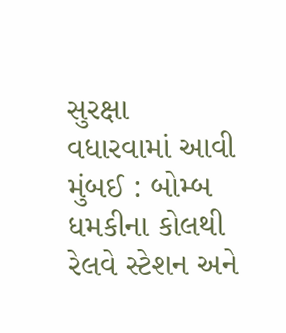સુરક્ષા વધારવામાં આવી
મુંબઈ : બોમ્બ ધમકીના કોલથી રેલવે સ્ટેશન અને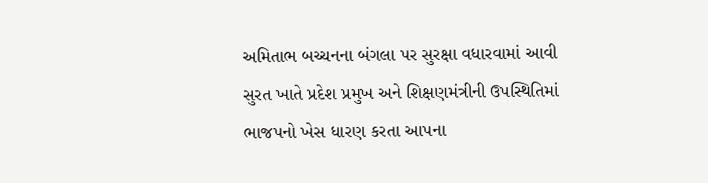અમિતાભ બચ્ચનના બંગલા પર સુરક્ષા વધારવામાં આવી
સુરત ખાતે પ્રદેશ પ્રમુખ અને શિક્ષણમંત્રીની ઉપસ્થિતિમાં ભાજપનો ખેસ ધારણ કરતા આપના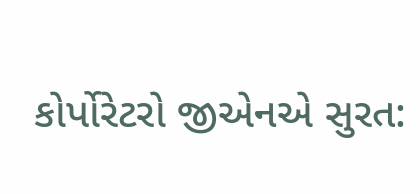કોર્પોરેટરો જીએનએ સુરત: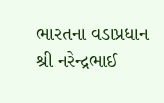ભારતના વડાપ્રધાન શ્રી નરેન્દ્રભાઈ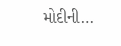મોદીની…